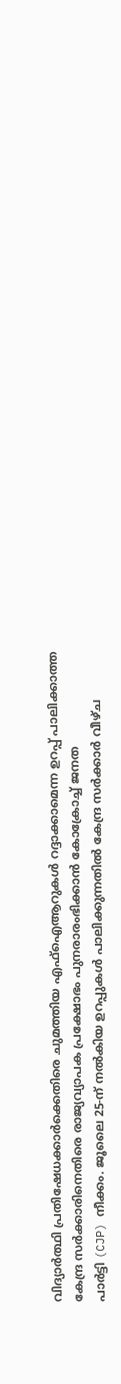വിദ്യാർത്ഥി പ്രതിഷേധക്കാർക്കെതിരെ ചുമത്തിയ എഫ്ഐആറുകൾ റദ്ദാക്കാമെന്ന ഉറപ്പ് പാലിക്കാത്ത കേന്ദ്ര സർക്കാരിനെതിരെ രാജ്യവ്യാപക പ്രക്ഷോഭം പുനരാരംഭിക്കാൻ കോക്രോച്ച് ജനത
പാർട്ടി (CJP) നീക്കം. ജൂലൈ 25-ന് നൽകിയ ഉറപ്പുകൾ പാലിക്കുന്നതിൽ കേന്ദ്ര സർക്കാർ വീഴ്ച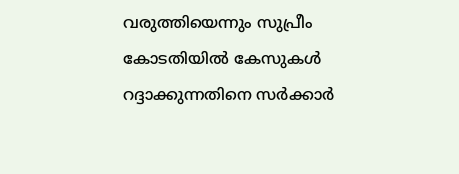വരുത്തിയെന്നും സുപ്രീം കോടതിയിൽ കേസുകൾ റദ്ദാക്കുന്നതിനെ സർക്കാർ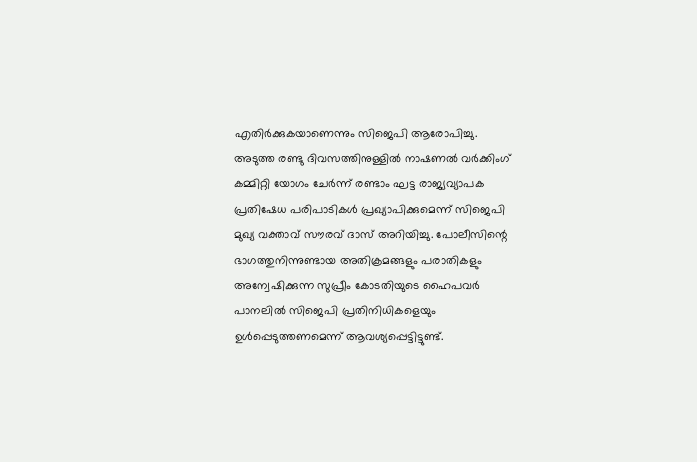എതിർക്കുകയാണെന്നും സിജെപി ആരോപിച്ചു.
അടുത്ത രണ്ടു ദിവസത്തിനുള്ളിൽ നാഷണൽ വർക്കിംഗ് കമ്മിറ്റി യോഗം ചേർന്ന് രണ്ടാം ഘട്ട രാജ്യവ്യാപക പ്രതിഷേധ പരിപാടികൾ പ്രഖ്യാപിക്കുമെന്ന് സിജെപി മുഖ്യ വക്താവ് സൗരവ് ദാസ് അറിയിച്ചു. പോലീസിന്റെ ഭാഗത്തുനിന്നുണ്ടായ അതിക്രമങ്ങളും പരാതികളും അന്വേഷിക്കുന്ന സുപ്രീം കോടതിയുടെ ഹൈപവർ പാനലിൽ സിജെപി പ്രതിനിധികളെയും ഉൾപ്പെടുത്തണമെന്ന് ആവശ്യപ്പെട്ടിട്ടുണ്ട്.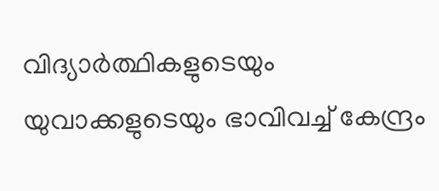വിദ്യാർത്ഥികളുടെയും യുവാക്കളുടെയും ഭാവിവച്ച് കേന്ദ്രം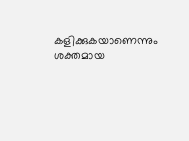കളിക്കുകയാണെന്നും ശക്തമായ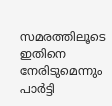സമരത്തിലൂടെ ഇതിനെ നേരിടുമെന്നും പാർട്ടി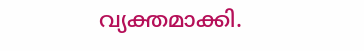വ്യക്തമാക്കി.